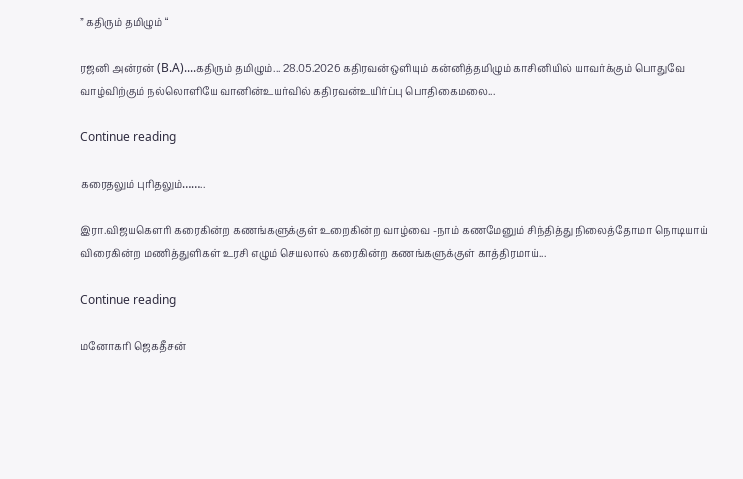” கதிரும் தமிழும் “

ரஜனி அன்ரன் (B.A)....கதிரும் தமிழும்... 28.05.2026 கதிரவன்ஒளியும் கன்னித்தமிழும் காசினியில் யாவர்க்கும் பொதுவே வாழ்விற்கும் நல்லொளியே வானின்உயர்வில் கதிரவன்உயிர்ப்பு பொதிகைமலை...

Continue reading

கரைதலும் புரிதலும்……..

இரா.விஜயகௌரி கரைகின்ற கணங்களுக்குள் உறைகின்ற வாழ்வை -நாம் கணமேனும் சிந்தித்து நிலைத்தோமா நொடியாய் விரைகின்ற மணித்துளிகள் உரசி எழும் செயலால் கரைகின்ற கணங்களுக்குள் காத்திரமாய்...

Continue reading

மனோகரி ஜெகதீசன்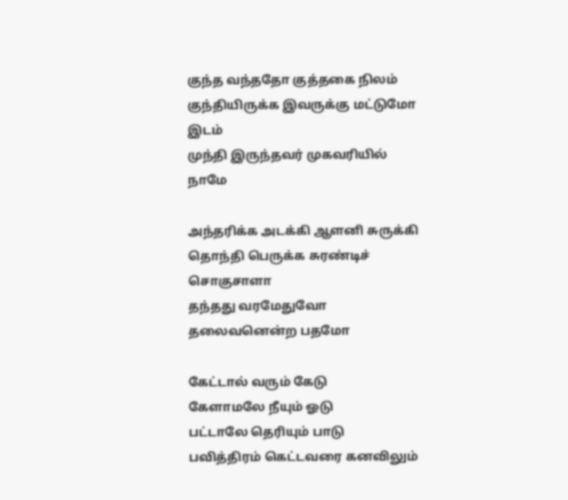குந்த வந்ததோ குத்தகை நிலம்
குந்தியிருக்க இவருக்கு மட்டுமோ இடம்
முந்தி இருந்தவர் முகவரியில் நாமே

அந்தரிக்க அடக்கி ஆளனி சுருக்கி
தொந்தி பெருக்க சுரண்டிச் சொகுசாளா
தந்தது வரமேதுவோ
தலைவனென்ற பதமோ

கேட்டால் வரும் கேடு
கேளாமலே நீயும் ஓடு
பட்டாலே தெரியும் பாடு
பவித்திரம் கெட்டவரை கனவிலும்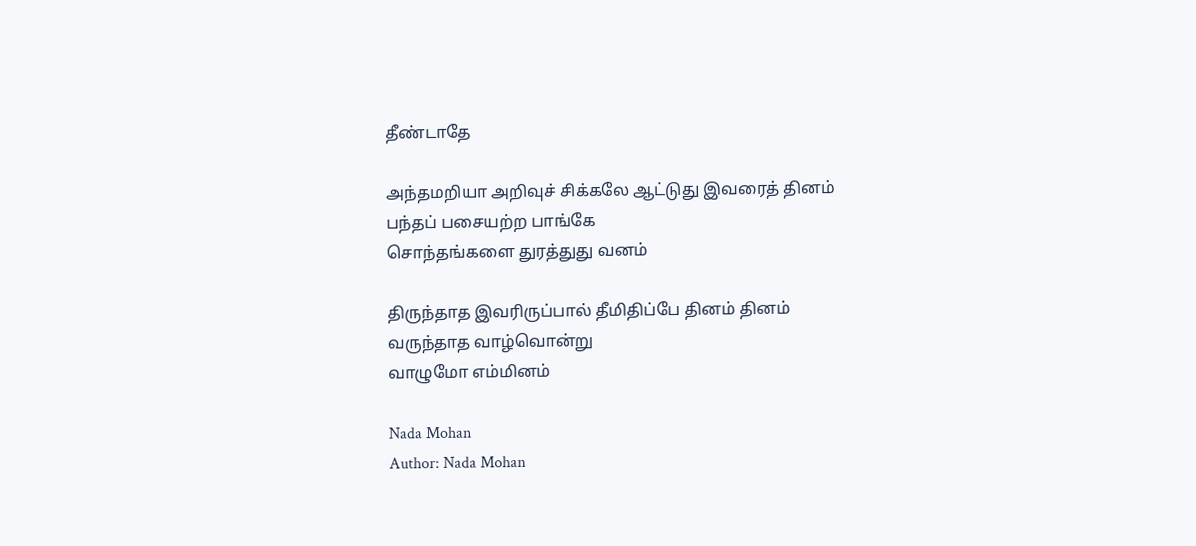தீண்டாதே

அந்தமறியா அறிவுச் சிக்கலே ஆட்டுது இவரைத் தினம்
பந்தப் பசையற்ற பாங்கே
சொந்தங்களை துரத்துது வனம்

திருந்தாத இவரிருப்பால் தீமிதிப்பே தினம் தினம்
வருந்தாத வாழ்வொன்று
வாழுமோ எம்மினம்

Nada Mohan
Author: Nada Mohan